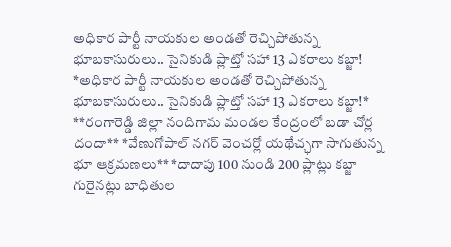అధికార పార్టీ నాయకుల అండతో రెచ్చిపోతున్న భూబకాసురులు.. సైనికుడి ప్లాట్తో సహా 13 ఎకరాలు కబ్జా!
*అధికార పార్టీ నాయకుల అండతో రెచ్చిపోతున్న భూబకాసురులు.. సైనికుడి ప్లాట్తో సహా 13 ఎకరాలు కబ్జా!* **రంగారెడ్డి జిల్లా నందిగామ మండల కేంద్రంలో బడా చోర్ల దందా** *వేణుగోపాల్ నగర్ వెంచర్లో యథేచ్ఛగా సాగుతున్న భూ ఆక్రమణలు** *దాదాపు 100 నుండి 200 ప్లాట్లు కబ్జా గురైనట్లు బాధితుల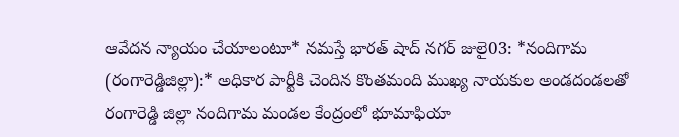ఆవేదన న్యాయం చేయాలంటూ* నమస్తే భారత్ షాద్ నగర్ జులై03: *నందిగామ (రంగారెడ్డిజిల్లా):* అధికార పార్టీకి చెందిన కొంతమంది ముఖ్య నాయకుల అండదండలతో రంగారెడ్డి జిల్లా నందిగామ మండల కేంద్రంలో భూమాఫియా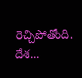రెచ్చిపోతోంది. దేశ...